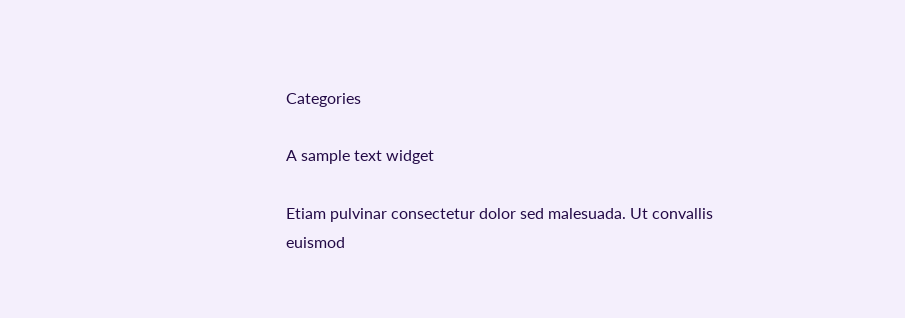Categories

A sample text widget

Etiam pulvinar consectetur dolor sed malesuada. Ut convallis euismod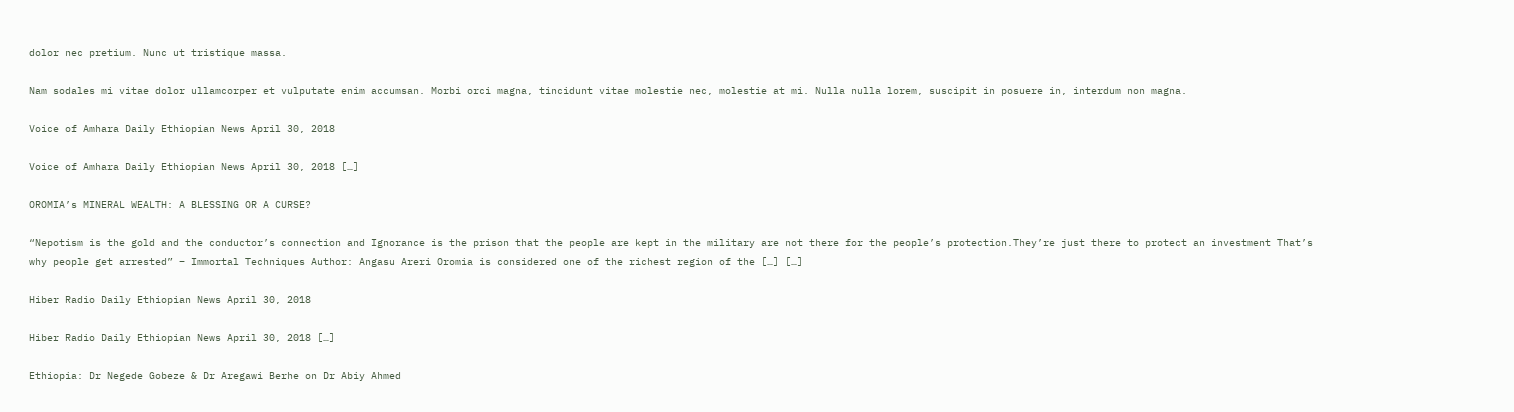dolor nec pretium. Nunc ut tristique massa.

Nam sodales mi vitae dolor ullamcorper et vulputate enim accumsan. Morbi orci magna, tincidunt vitae molestie nec, molestie at mi. Nulla nulla lorem, suscipit in posuere in, interdum non magna.

Voice of Amhara Daily Ethiopian News April 30, 2018

Voice of Amhara Daily Ethiopian News April 30, 2018 […]

OROMIA’s MINERAL WEALTH: A BLESSING OR A CURSE?

“Nepotism is the gold and the conductor’s connection and Ignorance is the prison that the people are kept in the military are not there for the people’s protection.They’re just there to protect an investment That’s why people get arrested” – Immortal Techniques Author: Angasu Areri Oromia is considered one of the richest region of the […] […]

Hiber Radio Daily Ethiopian News April 30, 2018

Hiber Radio Daily Ethiopian News April 30, 2018 […]

Ethiopia: Dr Negede Gobeze & Dr Aregawi Berhe on Dr Abiy Ahmed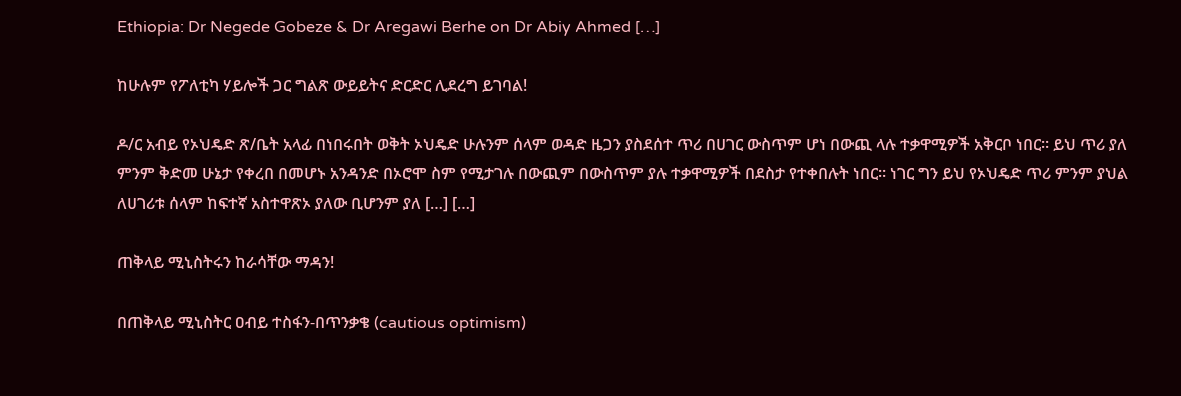Ethiopia: Dr Negede Gobeze & Dr Aregawi Berhe on Dr Abiy Ahmed […]

ከሁሉም የፖለቲካ ሃይሎች ጋር ግልጽ ውይይትና ድርድር ሊደረግ ይገባል!

ዶ/ር አብይ የኦህዴድ ጽ/ቤት አላፊ በነበሩበት ወቅት ኦህዴድ ሁሉንም ሰላም ወዳድ ዜጋን ያስደሰተ ጥሪ በሀገር ውስጥም ሆነ በውጪ ላሉ ተቃዋሚዎች አቅርቦ ነበር። ይህ ጥሪ ያለ ምንም ቅድመ ሁኔታ የቀረበ በመሆኑ አንዳንድ በኦሮሞ ስም የሚታገሉ በውጪም በውስጥም ያሉ ተቃዋሚዎች በደስታ የተቀበሉት ነበር። ነገር ግን ይህ የኦህዴድ ጥሪ ምንም ያህል ለሀገሪቱ ሰላም ከፍተኛ አስተዋጽኦ ያለው ቢሆንም ያለ […] […]

ጠቅላይ ሚኒስትሩን ከራሳቸው ማዳን!

በጠቅላይ ሚኒስትር ዐብይ ተስፋን-በጥንቃቄ (cautious optimism)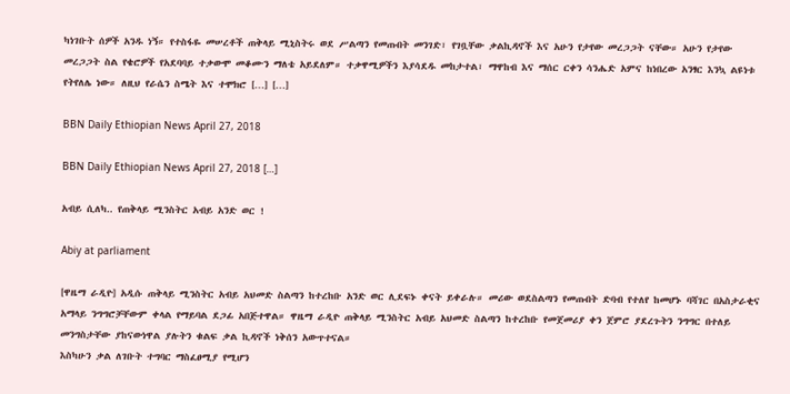ካነገቡት ሰዎች አንዱ ነኝ። የተስፋዬ መሠረቶች ጠቅላይ ሚኒስትሩ ወደ ሥልጣን የመጡበት መንገድ፣ የገቧቸው ቃልኪዳኖች እና አሁን የታየው መረጋጋት ናቸው። አሁን የታየው መረጋጋት ስል የቄሮዎች የአደባባይ ተቃውሞ መቆሙን ማለቴ አይደለም። ተቃዋሚዎችን እያሳደዱ መከታተል፣ ማዋከብ እና ማሰር ርቀን ሳንሔድ አምና ከነበረው አንፃር እንኳ ልዩነቱ የትየለሌ ነው። ለዚህ የራሴን ስሜት እና ተሞክሮ […] […]

BBN Daily Ethiopian News April 27, 2018

BBN Daily Ethiopian News April 27, 2018 […]

አብይ ሲለካ.. የጠቅላይ ሚንስትር አብይ አንድ ወር !

Abiy at parliament

[ዋዜማ ራዲዮ] አዲሱ ጠቅላይ ሚንስትር አብይ አህመድ ስልጣን ከተረከቡ አንድ ወር ሊደፍኑ ቀናት ይቀራሉ። መሪው ወደስልጣን የመጡበት ድባብ የተለየ ከመሆኑ ባሻገር በአስታራቂና አማላይ ንግግሮቻቸውም ቀላል የማይባል ደጋፊ አበጅተዋል። ዋዜማ ራዲዮ ጠቅላይ ሚንስትር አብይ አህመድ ስልጣን ከተረከቡ የመጀመሪያ ቀን ጀምሮ ያደረጉትን ንግግር በተለይ መንግስታቸው ያከናውነዋል ያሉትን ቁልፍ ቃል ኪዳኖች ነቅሰን አውጥተናል።
እስካሁን ቃል ለገቡት ተግባር ማስፈፀሚያ የሚሆን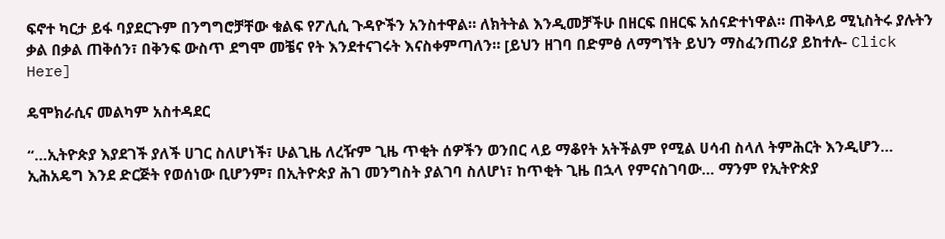ፍኖተ ካርታ ይፋ ባያደርጉም በንግግሮቻቸው ቁልፍ የፖሊሲ ጉዳዮችን አንስተዋል። ለክትትል እንዲመቻችሁ በዘርፍ በዘርፍ አሰናድተነዋል። ጠቅላይ ሚኒስትሩ ያሉትን ቃል በቃል ጠቅሰን፣ በቅንፍ ውስጥ ደግሞ መቼና የት እንደተናገሩት እናስቀምጣለን። [ይህን ዘገባ በድምፅ ለማግኘት ይህን ማስፈንጠሪያ ይከተሉ- Click Here]

ዴሞክራሲና መልካም አስተዳደር

“…ኢትዮጵያ እያደገች ያለች ሀገር ስለሆነች፣ ሁልጊዜ ለረዥም ጊዜ ጥቂት ሰዎችን ወንበር ላይ ማቆየት አትችልም የሚል ሀሳብ ስላለ ትምሕርት እንዲሆን… ኢሕአዴግ እንደ ድርጅት የወሰነው ቢሆንም፣ በኢትዮጵያ ሕገ መንግስት ያልገባ ስለሆነ፣ ከጥቂት ጊዜ በኋላ የምናስገባው… ማንም የኢትዮጵያ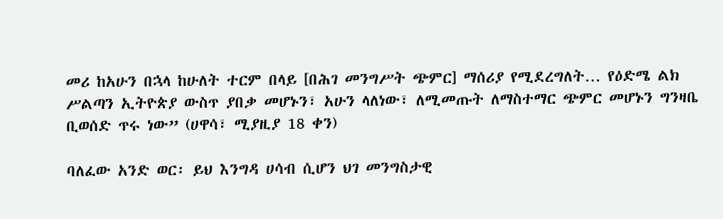መሪ ከአሁን በኋላ ከሁለት ተርም በላይ [በሕገ መንግሥት ጭምር] ማሰሪያ የሚደረግለት… የዕድሜ ልክ ሥልጣን ኢትዮጵያ ውስጥ ያበቃ መሆኑን፣ አሁን ላለነው፣ ለሚመጡት ለማስተማር ጭምር መሆኑን ግንዛቤ ቢወሰድ ጥሩ ነው” (ሀዋሳ፣ ሚያዚያ 18 ቀን)

ባለፈው አንድ ወር፡ ይህ እንግዳ ሀሳብ ሲሆን ህገ መንግስታዊ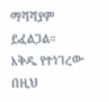ማሻሻያም ይፈልጋል። እቅዱ የተነገረው በዚህ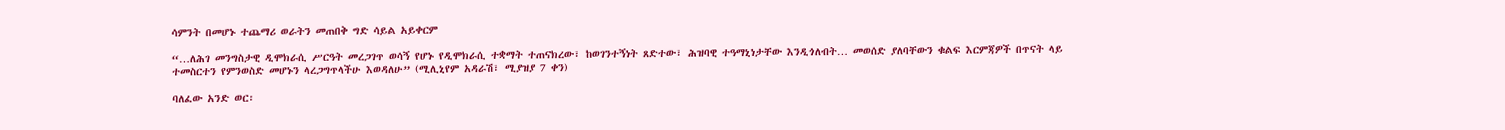ሳምንት በመሆኑ ተጨማሪ ወራትን መጠበቅ ግድ ሳይል አይቀርም

“…ለሕገ መንግስታዊ ዲሞክራሲ ሥርዓት መረጋገጥ ወሳኝ የሆኑ የዲሞክራሲ ተቋማት ተጠናክረው፣ ከወገንተኝነት ጸድተው፣ ሕዝባዊ ተዓማኒነታቸው እንዲጎለብት… መወሰድ ያለባቸውን ቁልፍ እርምጃዎች በጥናት ላይ ተመስርተን የምንወስድ መሆኑን ላረጋግጥላችሁ እወዳለሁ” (ሚሊኒየም አዳራሽ፣ ሚያዝያ 7 ቀን)

ባለፈው አንድ ወር፡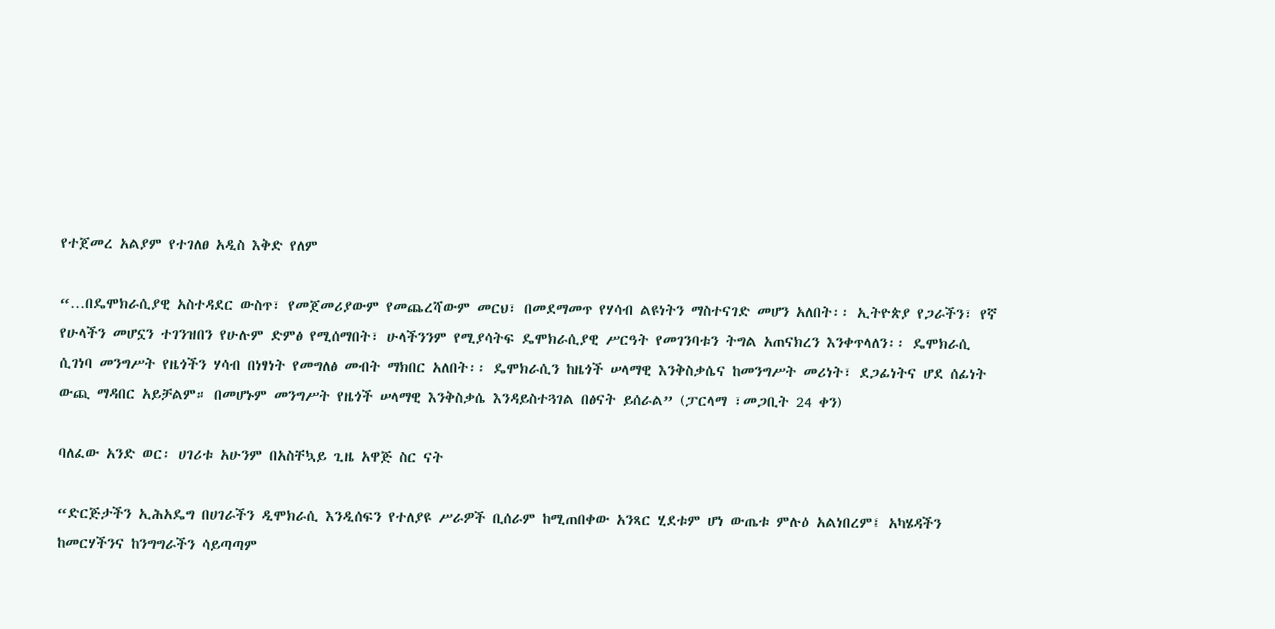የተጀመረ አልያም የተገለፀ አዲስ እቅድ የለም

“…በዴሞክራሲያዊ አስተዳደር ውስጥ፣ የመጀመሪያውም የመጨረሻውም መርህ፣ በመደማመጥ የሃሳብ ልዩነትን ማስተናገድ መሆን አለበት፡፡ ኢትዮጵያ የጋራችን፣ የኛ የሁላችን መሆኗን ተገንዝበን የሁሉም ድምፅ የሚሰማበት፣ ሁላችንንም የሚያሳትፍ ዴሞክራሲያዊ ሥርዓት የመገንባቱን ትግል አጠናክረን እንቀጥላለን፡፡ ዴሞክራሲ ሲገነባ መንግሥት የዜጎችን ሃሳብ በነፃነት የመግለፅ መብት ማክበር አለበት፡፡ ዴሞክራሲን ከዜጎች ሠላማዊ እንቅስቃሴና ከመንግሥት መሪነት፣ ደጋፊነትና ሆደ ሰፊነት ውጪ ማዳበር አይቻልም። በመሆኑም መንግሥት የዜጎች ሠላማዊ እንቅስቃሴ እንዳይስተጓገል በፅናት ይሰራል” (ፓርላማ ፣መጋቢት 24 ቀን)

ባለፈው አንድ ወር፡ ሀገሪቱ አሁንም በአስቸኳይ ጊዜ አዋጅ ስር ናት

“ድርጅታችን ኢሕአዴግ በሀገራችን ዲሞክራሲ እንዲሰፍን የተለያዩ ሥራዎች ቢሰራም ከሚጠበቀው አንጻር ሂደቱም ሆነ ውጤቱ ምሉዕ አልነበረም፤ አካሄዳችን ከመርሃችንና ከንግግራችን ሳይጣጣም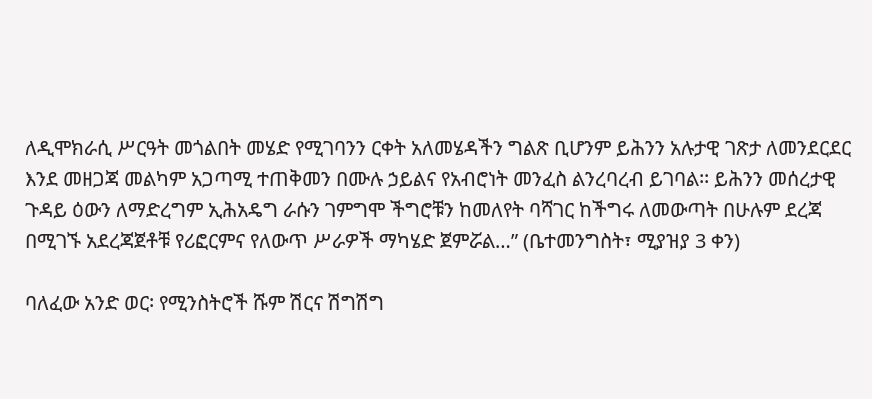ለዲሞክራሲ ሥርዓት መጎልበት መሄድ የሚገባንን ርቀት አለመሄዳችን ግልጽ ቢሆንም ይሕንን አሉታዊ ገጽታ ለመንደርደር እንደ መዘጋጃ መልካም አጋጣሚ ተጠቅመን በሙሉ ኃይልና የአብሮነት መንፈስ ልንረባረብ ይገባል፡፡ ይሕንን መሰረታዊ ጉዳይ ዕውን ለማድረግም ኢሕአዴግ ራሱን ገምግሞ ችግሮቹን ከመለየት ባሻገር ከችግሩ ለመውጣት በሁሉም ደረጃ በሚገኙ አደረጃጀቶቹ የሪፎርምና የለውጥ ሥራዎች ማካሄድ ጀምሯል…” (ቤተመንግስት፣ ሚያዝያ 3 ቀን)

ባለፈው አንድ ወር፡ የሚንስትሮች ሹም ሽርና ሽግሽግ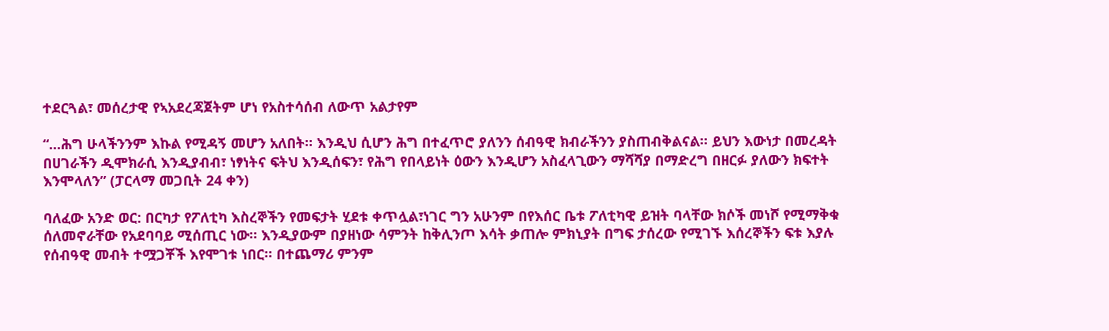ተደርጓል፣ መሰረታዊ የኣአደረጃጀትም ሆነ የአስተሳሰብ ለውጥ አልታየም

“…ሕግ ሁላችንንም እኩል የሚዳኝ መሆን አለበት፡፡ እንዲህ ሲሆን ሕግ በተፈጥሮ ያለንን ሰብዓዊ ክብራችንን ያስጠብቅልናል፡፡ ይህን እውነታ በመረዳት በሀገራችን ዲሞክራሲ እንዲያብብ፣ ነፃነትና ፍትህ እንዲሰፍን፣ የሕግ የበላይነት ዕውን እንዲሆን አስፈላጊውን ማሻሻያ በማድረግ በዘርፉ ያለውን ክፍተት እንሞላለን” (ፓርላማ መጋቢት 24 ቀን)

ባለፈው አንድ ወር: በርካታ የፖለቲካ እስረኞችን የመፍታት ሂደቱ ቀጥሏል፣ነገር ግን አሁንም በየእሰር ቤቱ ፖለቲካዊ ይዝት ባላቸው ክሶች መነሾ የሚማቅቁ ሰለመኖራቸው የአደባባይ ሚሰጢር ነው፡፡ እንዲያውም በያዘነው ሳምንት ከቅሊንጦ እሳት ቃጠሎ ምክኒያት በግፍ ታሰረው የሚገኙ እሰረኞችን ፍቱ እያሉ የሰብዓዊ መብት ተሟጋቾች እየሞገቱ ነበር፡፡ በተጨማሪ ምንም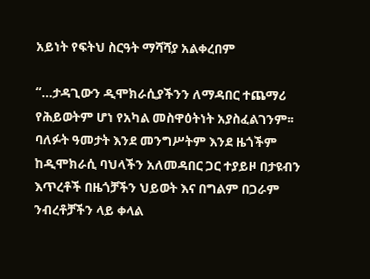አይነት የፍትህ ስርዓት ማሻሻያ አልቀረበም

“…ታዳጊውን ዲሞክራሲያችንን ለማዳበር ተጨማሪ የሕይወትም ሆነ የአካል መስዋዕትነት አያስፈልገንም፡፡ ባለፉት ዓመታት እንደ መንግሥትም እንደ ዜጎችም ከዲሞክራሲ ባህላችን አለመዳበር ጋር ተያይዞ በታዩብን እጥረቶች በዜጎቻችን ህይወት እና በግልም በጋራም ንብረቶቻችን ላይ ቀላል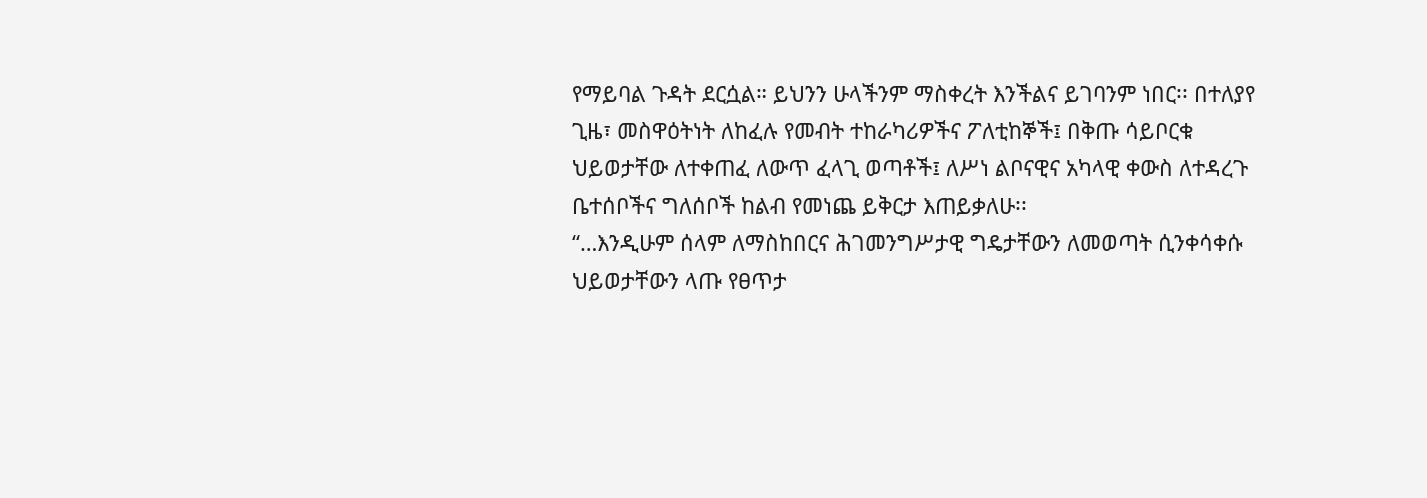የማይባል ጉዳት ደርሷል። ይህንን ሁላችንም ማስቀረት እንችልና ይገባንም ነበር፡፡ በተለያየ ጊዜ፣ መስዋዕትነት ለከፈሉ የመብት ተከራካሪዎችና ፖለቲከኞች፤ በቅጡ ሳይቦርቁ ህይወታቸው ለተቀጠፈ ለውጥ ፈላጊ ወጣቶች፤ ለሥነ ልቦናዊና አካላዊ ቀውስ ለተዳረጉ ቤተሰቦችና ግለሰቦች ከልብ የመነጨ ይቅርታ እጠይቃለሁ፡፡
“…እንዲሁም ሰላም ለማስከበርና ሕገመንግሥታዊ ግዴታቸውን ለመወጣት ሲንቀሳቀሱ ህይወታቸውን ላጡ የፀጥታ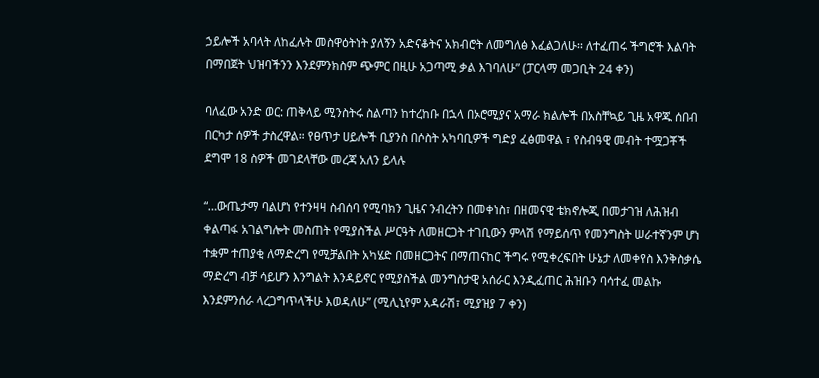ኃይሎች አባላት ለከፈሉት መስዋዕትነት ያለኝን አድናቆትና አክብሮት ለመግለፅ እፈልጋለሁ፡፡ ለተፈጠሩ ችግሮች እልባት በማበጀት ህዝባችንን እንደምንክስም ጭምር በዚሁ አጋጣሚ ቃል እገባለሁ” (ፓርላማ መጋቢት 24 ቀን)

ባለፈው አንድ ወር: ጠቅላይ ሚንስትሩ ስልጣን ከተረከቡ በኋላ በኦሮሚያና አማራ ክልሎች በአስቸኳይ ጊዜ አዋጁ ሰበብ በርካታ ሰዎች ታስረዋል። የፀጥታ ሀይሎች ቢያንስ በሶስት አካባቢዎች ግድያ ፈፅመዋል ፣ የስብዓዊ መብት ተሟጋቾች ደግሞ 18 ስዎች መገደላቸው መረጃ አለን ይላሉ

“…ውጤታማ ባልሆነ የተንዛዛ ስብሰባ የሚባክን ጊዜና ንብረትን በመቀነስ፣ በዘመናዊ ቴክኖሎጂ በመታገዝ ለሕዝብ ቀልጣፋ አገልግሎት መስጠት የሚያስችል ሥርዓት ለመዘርጋት ተገቢውን ምላሽ የማይሰጥ የመንግስት ሠራተኛንም ሆነ ተቋም ተጠያቂ ለማድረግ የሚቻልበት አካሄድ በመዘርጋትና በማጠናከር ችግሩ የሚቀረፍበት ሁኔታ ለመቀየስ እንቅስቃሴ ማድረግ ብቻ ሳይሆን እንግልት እንዳይኖር የሚያስችል መንግስታዊ አሰራር እንዲፈጠር ሕዝቡን ባሳተፈ መልኩ እንደምንሰራ ላረጋግጥላችሁ እወዳለሁ” (ሚሊኒየም አዳራሽ፣ ሚያዝያ 7 ቀን)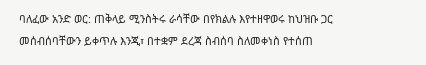ባለፈው አንድ ወር: ጠቅላይ ሚንስትሩ ራሳቸው በየክልሉ እየተዘዋወሩ ከህዝቡ ጋር መሰብሰባቸውን ይቀጥሉ እንጂ፣ በተቋም ደረጃ ስብሰባ ስለመቀነስ የተሰጠ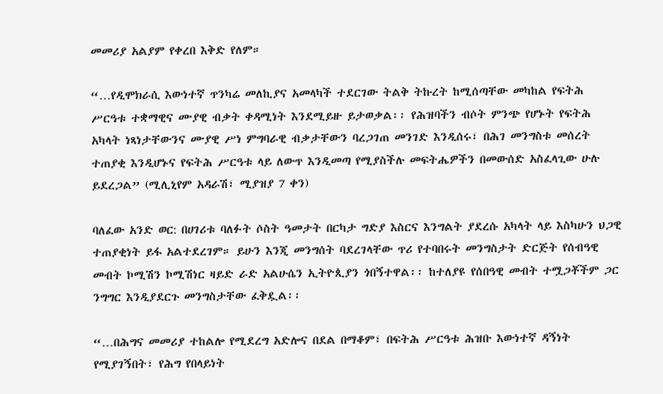መመሪያ አልያም የቀረበ እቅድ የለም።

“…የዲሞክራሲ እውነተኛ ጥንካሬ መለኪያና አመላካች ተደርገው ትልቅ ትኩረት ከሚሰጣቸው መካከል የፍትሕ ሥርዓቱ ተቋማዊና ሙያዊ ብቃት ቀዳሚነት እንደሚይዙ ይታወቃል፡፡ የሕዝባችን ብሶት ምንጭ የሆኑት የፍትሕ አካላት ነጻነታቸውንና ሙያዊ ሥነ ምግባራዊ ብቃታቸውን ባረጋገጠ መንገድ እንዲሰሩ፣ በሕገ መንግስቱ መሰረት ተጠያቂ እንዲሆኑና የፍትሕ ሥርዓቱ ላይ ለውጥ እንዲመጣ የሚያስችሉ መፍትሔዎችን በመውሰድ አስፈላጊው ሁሉ ይደረጋል” (ሚሊኒየም አዳራሽ፣ ሚያዝያ 7 ቀን)

ባለፈው አንድ ወር: በሀገሪቱ ባለፉት ሶስት ዓመታት በርካታ ግድያ እስርና እንግልት ያደረሱ አካላት ላይ እስካሁን ህጋዊ ተጠያቂነት ይፋ አልተደረገም። ይሁን እንጂ መንግሰት ባደረገላቸው ጥሪ የተባበሩት መንግስታት ድርጅት የሰብዓዊ መብት ኮሚሽን ኮሚሽነር ዛይድ ራድ አልሁሴን ኢትዮጲያን ጎበኝተዋል፡፡ ከተለያዩ የሰበዓዊ መብት ተሟጋቾችም ጋር ንግግር እንዲያደርጉ መንግስታቸው ፈቅዷል፡፡

“…በሕግና መመሪያ ተከልሎ የሚደረግ አድሎና በደል በማቆም፣ በፍትሕ ሥርዓቱ ሕዝቡ እውነተኛ ዳኝነት የሚያገኝበት፣ የሕግ የበላይነት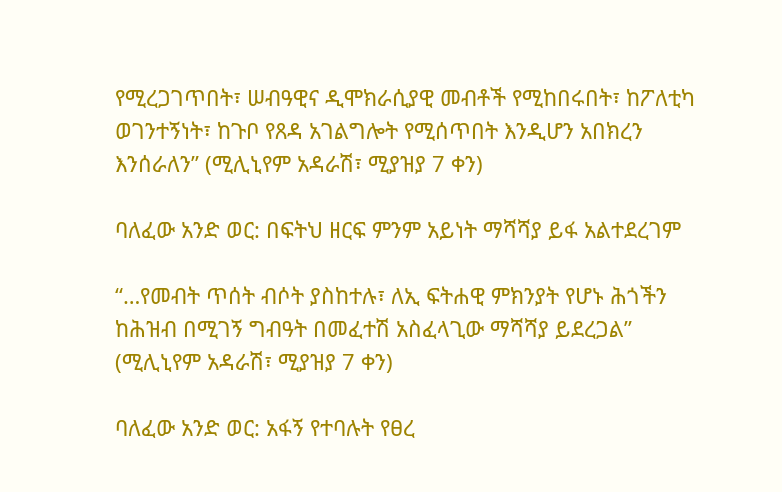የሚረጋገጥበት፣ ሠብዓዊና ዲሞክራሲያዊ መብቶች የሚከበሩበት፣ ከፖለቲካ ወገንተኝነት፣ ከጉቦ የጸዳ አገልግሎት የሚሰጥበት እንዲሆን አበክረን እንሰራለን” (ሚሊኒየም አዳራሽ፣ ሚያዝያ 7 ቀን)

ባለፈው አንድ ወር: በፍትህ ዘርፍ ምንም አይነት ማሻሻያ ይፋ አልተደረገም

“…የመብት ጥሰት ብሶት ያስከተሉ፣ ለኢ ፍትሐዊ ምክንያት የሆኑ ሕጎችን ከሕዝብ በሚገኝ ግብዓት በመፈተሽ አስፈላጊው ማሻሻያ ይደረጋል” (ሚሊኒየም አዳራሽ፣ ሚያዝያ 7 ቀን)

ባለፈው አንድ ወር: አፋኝ የተባሉት የፀረ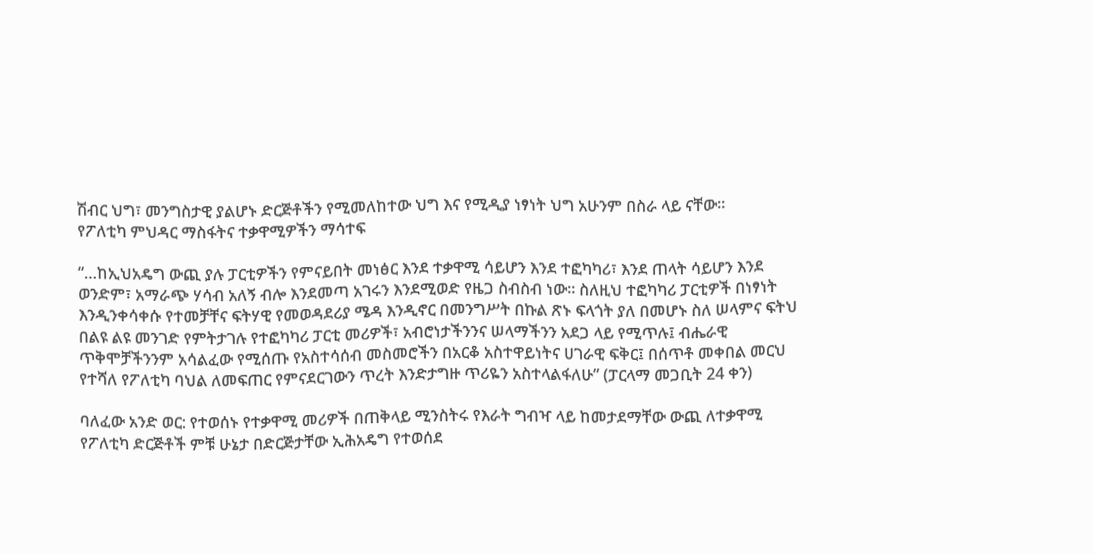ሽብር ህግ፣ መንግስታዊ ያልሆኑ ድርጅቶችን የሚመለከተው ህግ እና የሚዲያ ነፃነት ህግ አሁንም በስራ ላይ ናቸው።
የፖለቲካ ምህዳር ማስፋትና ተቃዋሚዎችን ማሳተፍ

“…ከኢህአዴግ ውጪ ያሉ ፓርቲዎችን የምናይበት መነፅር እንደ ተቃዋሚ ሳይሆን እንደ ተፎካካሪ፣ እንደ ጠላት ሳይሆን እንደ ወንድም፣ አማራጭ ሃሳብ አለኝ ብሎ እንደመጣ አገሩን እንደሚወድ የዜጋ ስብስብ ነው። ስለዚህ ተፎካካሪ ፓርቲዎች በነፃነት እንዲንቀሳቀሱ የተመቻቸና ፍትሃዊ የመወዳደሪያ ሜዳ እንዲኖር በመንግሥት በኩል ጽኑ ፍላጎት ያለ በመሆኑ ስለ ሠላምና ፍትህ በልዩ ልዩ መንገድ የምትታገሉ የተፎካካሪ ፓርቲ መሪዎች፣ አብሮነታችንንና ሠላማችንን አደጋ ላይ የሚጥሉ፤ ብሔራዊ ጥቅሞቻችንንም አሳልፈው የሚሰጡ የአስተሳሰብ መስመሮችን በአርቆ አስተዋይነትና ሀገራዊ ፍቅር፤ በሰጥቶ መቀበል መርህ የተሻለ የፖለቲካ ባህል ለመፍጠር የምናደርገውን ጥረት እንድታግዙ ጥሪዬን አስተላልፋለሁ” (ፓርላማ መጋቢት 24 ቀን)

ባለፈው አንድ ወር: የተወሰኑ የተቃዋሚ መሪዎች በጠቅላይ ሚንስትሩ የእራት ግብዣ ላይ ከመታደማቸው ውጪ ለተቃዋሚ የፖለቲካ ድርጅቶች ምቹ ሁኔታ በድርጅታቸው ኢሕአዴግ የተወሰደ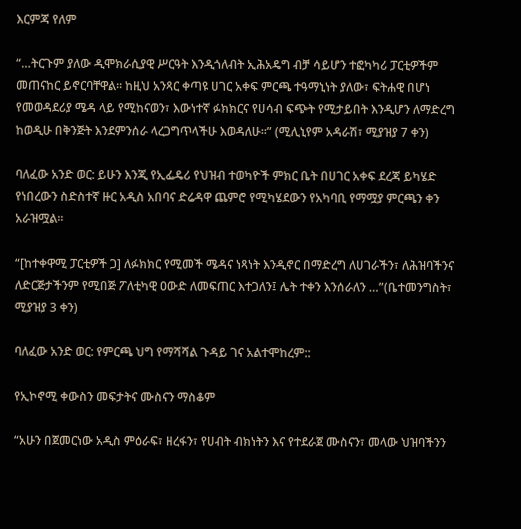እርምጃ የለም

“…ትርጉም ያለው ዲሞክራሲያዊ ሥርዓት እንዲጎለብት ኢሕአዴግ ብቻ ሳይሆን ተፎካካሪ ፓርቲዎችም መጠናከር ይኖርባቸዋል፡፡ ከዚህ አንጻር ቀጣዩ ሀገር አቀፍ ምርጫ ተዓማኒነት ያለው፣ ፍትሐዊ በሆነ የመወዳደሪያ ሜዳ ላይ የሚከናወን፣ እውነተኛ ፉክክርና የሀሳብ ፍጭት የሚታይበት እንዲሆን ለማድረግ ከወዲሁ በቅንጅት እንደምንሰራ ላረጋግጥላችሁ እወዳለሁ፡፡” (ሚሊኒየም አዳራሽ፣ ሚያዝያ 7 ቀን)

ባለፈው አንድ ወር: ይሁን እንጂ የኢፌዴሪ የህዝብ ተወካዮች ምክር ቤት በሀገር አቀፍ ደረጃ ይካሄድ የነበረውን ስድስተኛ ዙር አዲስ አበባና ድሬዳዋ ጨምሮ የሚካሄደውን የአካባቢ የማሟያ ምርጫን ቀን አራዝሟል፡፡

“[ከተቀዋሚ ፓርቲዎች ጋ] ለፉክክር የሚመች ሜዳና ነጻነት እንዲኖር በማድረግ ለሀገራችን፣ ለሕዝባችንና ለድርጅታችንም የሚበጅ ፖለቲካዊ ዐውድ ለመፍጠር እተጋለን፤ ሌት ተቀን እንሰራለን …”(ቤተመንግስት፣ ሚያዝያ 3 ቀን)

ባለፈው አንድ ወር: የምርጫ ህግ የማሻሻል ጉዳይ ገና አልተሞከረም::

የኢኮኖሚ ቀውስን መፍታትና ሙስናን ማስቆም

“አሁን በጀመርነው አዲስ ምዕራፍ፣ ዘረፋን፣ የሀብት ብክነትን እና የተደራጀ ሙስናን፣ መላው ህዝባችንን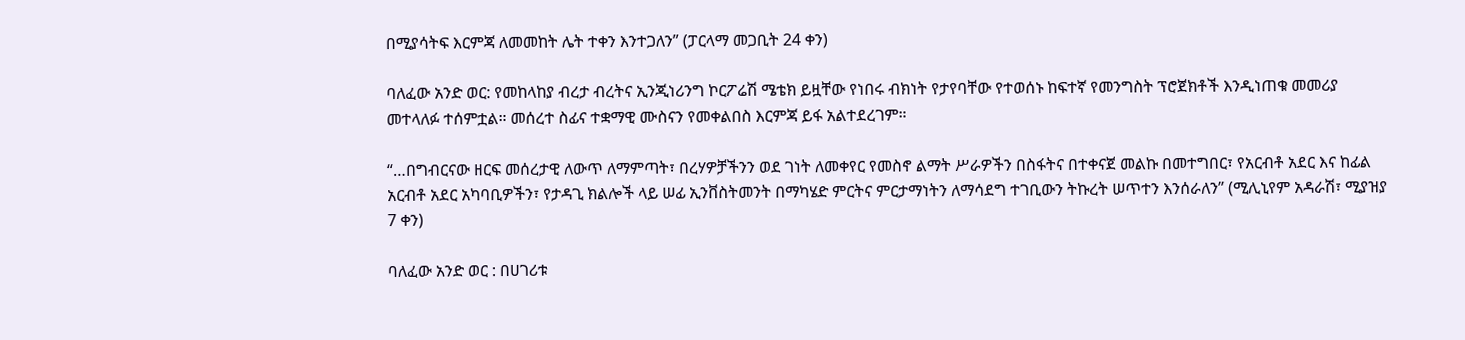በሚያሳትፍ እርምጃ ለመመከት ሌት ተቀን እንተጋለን” (ፓርላማ መጋቢት 24 ቀን)

ባለፈው አንድ ወር: የመከላከያ ብረታ ብረትና ኢንጂነሪንግ ኮርፖሬሽ ሜቴክ ይዟቸው የነበሩ ብክነት የታየባቸው የተወሰኑ ከፍተኛ የመንግስት ፕሮጀክቶች እንዲነጠቁ መመሪያ መተላለፉ ተሰምቷል። መሰረተ ስፊና ተቋማዊ ሙስናን የመቀልበስ እርምጃ ይፋ አልተደረገም።

“…በግብርናው ዘርፍ መሰረታዊ ለውጥ ለማምጣት፣ በረሃዎቻችንን ወደ ገነት ለመቀየር የመስኖ ልማት ሥራዎችን በስፋትና በተቀናጀ መልኩ በመተግበር፣ የአርብቶ አደር እና ከፊል አርብቶ አደር አካባቢዎችን፣ የታዳጊ ክልሎች ላይ ሠፊ ኢንቨስትመንት በማካሄድ ምርትና ምርታማነትን ለማሳደግ ተገቢውን ትኩረት ሠጥተን እንሰራለን” (ሚሊኒየም አዳራሽ፣ ሚያዝያ 7 ቀን)

ባለፈው አንድ ወር : በሀገሪቱ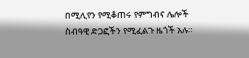በሚሊየን የሚቆጠሩ የምግብና ሌሎች ስብዓዊ ድጋፎችን የሚፈልጉ ዜጎች አሉ።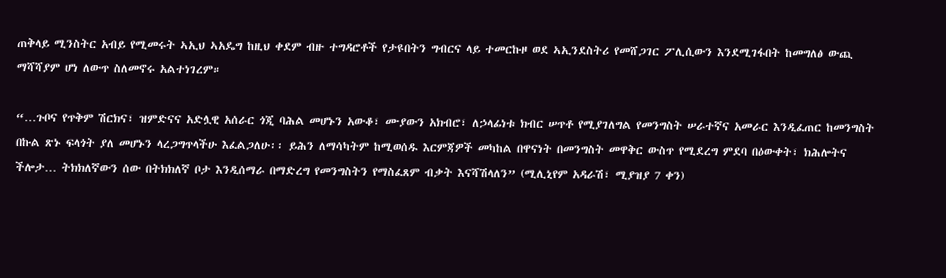ጠቅላይ ሚንስትር አብይ የሚመሩት ኣኢህ ኣአዴግ ከዚህ ቀደም ብዙ ተግዳሮቶች የታዩበትን ግብርና ላይ ተመርኩዞ ወደ ኣኢንደስትሪ የመሸጋገር ፖሊሲውን እንደሚገፋበት ከመግለፅ ውጪ ማሻሻያም ሆነ ለውጥ ስለመኖሩ አልተነገረም።

“…ጉቦና የጥቅም ሽርክና፣ ዝምድናና አድሏዊ አሰራር ጎጂ ባሕል መሆኑን አውቆ፣ ሙያውን አክብሮ፣ ለኃላፊነቱ ክብር ሠጥቶ የሚያገለግል የመንግስት ሠራተኛና አመራር እንዲፈጠር ከመንግስት በኩል ጽኑ ፍላጎት ያለ መሆኑን ላረጋግጥላችሁ እፈልጋለሁ፡፡ ይሕን ለማሳካትም ከሚወሰዱ እርምጃዎች መካከል በዋናነት በመንግስት መዋቅር ውስጥ የሚደረግ ምደባ በዕውቀት፣ ክሕሎትና ችሎታ… ትክክለኛውን ሰው በትክክለኛ ቦታ እንዲሰማራ በማድረግ የመንግስትን የማስፈጸም ብቃት እናሻሽላለን” (ሚሊኒየም አዳራሽ፣ ሚያዝያ 7 ቀን)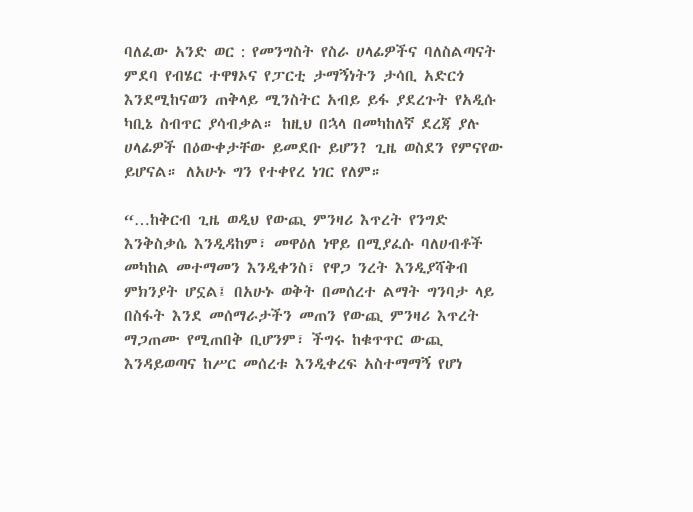ባለፈው አንድ ወር : የመንግስት የስራ ሀላፊዎችና ባለስልጣናት ምደባ የብሄር ተዋፃኦና የፓርቲ ታማኝነትን ታሳቢ አድርጎ እንደሚከናወን ጠቅላይ ሚንስትር አብይ ይፋ ያደረጉት የአዲሱ ካቢኔ ስብጥር ያሳብቃል። ከዚህ በኋላ በመካከለኛ ደረጃ ያሉ ሀላፊዎች በዕውቀታቸው ይመደቡ ይሆን? ጊዜ ወስደን የምናየው ይሆናል። ለአሁኑ ግን የተቀየረ ነገር የለም።

“…ከቅርብ ጊዜ ወዲህ የውጪ ምንዛሪ እጥረት የንግድ እንቅስቃሴ እንዲዳከም፣ መዋዕለ ነዋይ በሚያፈሱ ባለሀብቶች መካከል መተማመን እንዲቀንስ፣ የዋጋ ንረት እንዲያሻቅብ ምክንያት ሆኗል፤ በአሁኑ ወቅት በመሰረተ ልማት ግንባታ ላይ በስፋት እንደ መሰማራታችን መጠን የውጪ ምንዛሪ እጥረት ማጋጠሙ የሚጠበቅ ቢሆንም፣ ችግሩ ከቁጥጥር ውጪ እንዳይወጣና ከሥር መሰረቱ እንዲቀረፍ አስተማማኝ የሆነ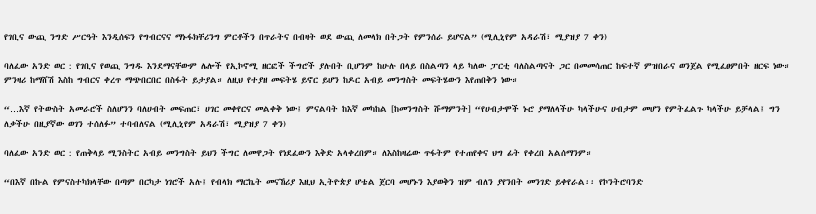የገቢና ውጪ ንግድ ሥርዓት እንዲሰፍን የግብርናና ማኑፋክቸሪንግ ምርቶችን በጥራትና በብዛት ወደ ውጪ ለመላክ በትጋት የምንሰራ ይሆናል” (ሚሊኒየም አዳራሽ፣ ሚያዝያ 7 ቀን)

ባለፈው አንድ ወር : የገቢና የወጪ ንግዱ እንደማናቸውም ሌሎች የኢኮኖሚ ዘርፎች ችግሮች ያሉበት ቢሆንም ከሁሉ በላይ በስልጣን ላይ ካለው ፓርቲ ባለስልጣናት ጋር በመመሳጠር ከፍተኛ ምዝበራና ወንጀል የሚፈፀምበት ዘርፍ ነው። ምንዛሪ ከማሸሽ እስከ ግብርና ቀረጥ ማጭበርበር በስፋት ይታያል። ለዚህ የተያዘ መፍትሄ ይኖር ይሆን ከዶር አብይ መንግስት መፍትሄውን እየጠበቅን ነው።

“…እኛ የትውስት አመራሮች ስለሆንን ባለሀብት መፍጠር፣ ሀገር መቀየርና መልቀቅ ነው፤ ምናልባት ከእኛ መካከል [ከመንግስት ሹማምንት] “የሀብታሞች ኑሮ ያማለላችሁ ካላችሁና ሀብታም መሆን የምትፈልጉ ካላችሁ ይቻላል፤ ግን ለቃችሁ በዚያኛው ወገን ተሰለፉ” ተባብለናል (ሚሊኒየም አዳራሽ፣ ሚያዝያ 7 ቀን)

ባለፈው አንድ ወር : የጠቅላይ ሚንስትር አብይ መንግስት ይህን ችግር ለመዋጋት የነደፈውን እቅድ አላቀረበም። ለእስከዛሬው ጥፋትም የተጠየቀና ህግ ፊት የቀረበ አልሰማንም።

“በእኛ በኩል የምናስተካክላቸው በጣም በርካታ ነገሮች አሉ፤ የብላክ ማርኬት መናኸሪያ እዚህ ኢትዮጵያ ሆቴል ጀርባ መሆኑን እያወቅን ዝም ብለን ያየንበት መንገድ ይቀየራል፡፡ የኮንትሮባንድ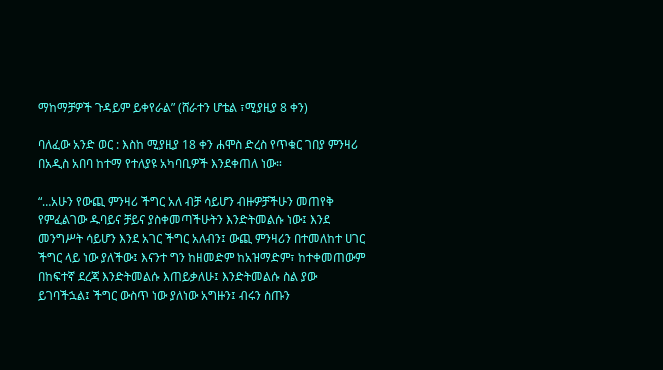ማከማቻዎች ጉዳይም ይቀየራል” (ሸራተን ሆቴል ፣ሚያዚያ 8 ቀን)

ባለፈው አንድ ወር : እስከ ሚያዚያ 18 ቀን ሐሞስ ድረስ የጥቁር ገበያ ምንዛሪ በአዲስ አበባ ከተማ የተለያዩ አካባቢዎች እንደቀጠለ ነው።

“…አሁን የውጪ ምንዛሪ ችግር አለ ብቻ ሳይሆን ብዙዎቻችሁን መጠየቅ የምፈልገው ዱባይና ቻይና ያስቀመጣችሁትን እንድትመልሱ ነው፤ እንደ መንግሥት ሳይሆን እንደ አገር ችግር አለብን፤ ውጪ ምንዛሪን በተመለከተ ሀገር ችግር ላይ ነው ያለችው፤ እናንተ ግን ከዘመድም ከአዝማድም፣ ከተቀመጠውም በከፍተኛ ደረጃ እንድትመልሱ እጠይቃለሁ፤ እንድትመልሱ ስል ያው ይገባችኋል፤ ችግር ውስጥ ነው ያለነው አግዙን፤ ብሩን ስጡን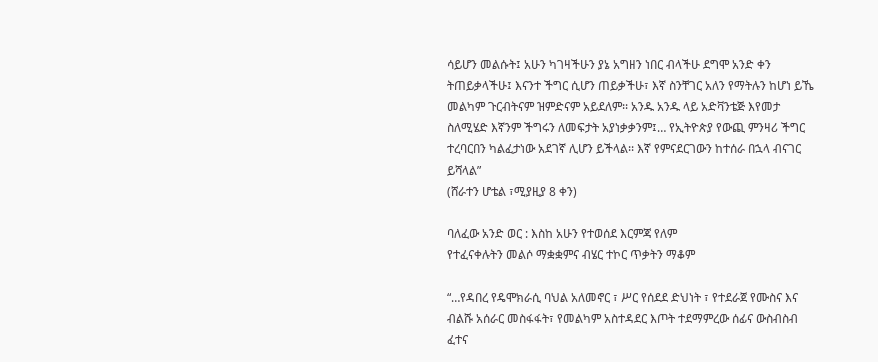ሳይሆን መልሱት፤ አሁን ካገዛችሁን ያኔ አግዘን ነበር ብላችሁ ደግሞ አንድ ቀን ትጠይቃላችሁ፤ እናንተ ችግር ሲሆን ጠይቃችሁ፣ እኛ ስንቸገር አለን የማትሉን ከሆነ ይኼ መልካም ጉርብትናም ዝምድናም አይደለም፡፡ አንዱ አንዱ ላይ አድቫንቴጅ እየመታ ስለሚሄድ እኛንም ችግሩን ለመፍታት አያነቃቃንም፤… የኢትዮጵያ የውጪ ምንዛሪ ችግር ተረባርበን ካልፈታነው አደገኛ ሊሆን ይችላል፡፡ እኛ የምናደርገውን ከተሰራ በኋላ ብናገር ይሻላል”
(ሸራተን ሆቴል ፣ሚያዚያ 8 ቀን)

ባለፈው አንድ ወር : እስከ አሁን የተወሰደ እርምጃ የለም
የተፈናቀሉትን መልሶ ማቋቋምና ብሄር ተኮር ጥቃትን ማቆም

“…የዳበረ የዴሞክራሲ ባህል አለመኖር ፣ ሥር የሰደደ ድህነት ፣ የተደራጀ የሙስና እና ብልሹ አሰራር መስፋፋት፣ የመልካም አስተዳደር እጦት ተደማምረው ሰፊና ውስብስብ ፈተና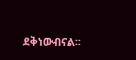ደቅነውብናል፡፡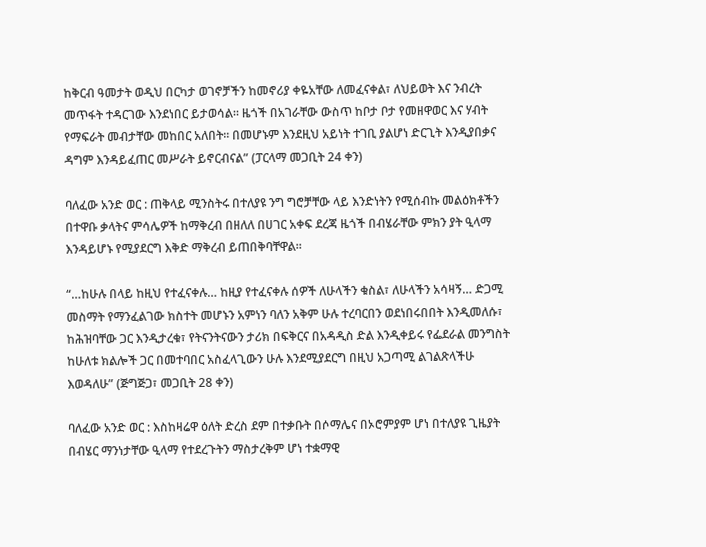ከቅርብ ዓመታት ወዲህ በርካታ ወገኖቻችን ከመኖሪያ ቀዬአቸው ለመፈናቀል፣ ለህይወት እና ንብረት መጥፋት ተዳርገው እንደነበር ይታወሳል። ዜጎች በአገራቸው ውስጥ ከቦታ ቦታ የመዘዋወር እና ሃብት የማፍራት መብታቸው መከበር አለበት፡፡ በመሆኑም እንደዚህ አይነት ተገቢ ያልሆነ ድርጊት እንዲያበቃና ዳግም እንዳይፈጠር መሥራት ይኖርብናል” (ፓርላማ መጋቢት 24 ቀን)

ባለፈው አንድ ወር : ጠቅላይ ሚንስትሩ በተለያዩ ንግ ግሮቻቸው ላይ እንድነትን የሚሰብኩ መልዕክቶችን በተዋቡ ቃላትና ምሳሌዎች ከማቅረብ በዘለለ በሀገር አቀፍ ደረጃ ዜጎች በብሄራቸው ምክን ያት ዒላማ እንዳይሆኑ የሚያደርግ እቅድ ማቅረብ ይጠበቅባቸዋል።

“…ከሁሉ በላይ ከዚህ የተፈናቀሉ… ከዚያ የተፈናቀሉ ሰዎች ለሁላችን ቁስል፣ ለሁላችን አሳዛኝ… ድጋሚ መስማት የማንፈልገው ክስተት መሆኑን አምነን ባለን አቅም ሁሉ ተረባርበን ወደነበሩበበት እንዲመለሱ፣ ከሕዝባቸው ጋር እንዲታረቁ፣ የትናንትናውን ታሪክ በፍቅርና በአዳዲስ ድል እንዲቀይሩ የፌደራል መንግስት ከሁለቱ ክልሎች ጋር በመተባበር አስፈላጊውን ሁሉ እንደሚያደርግ በዚህ አጋጣሚ ልገልጽላችሁ እወዳለሁ” (ጅግጅጋ፣ መጋቢት 28 ቀን)

ባለፈው አንድ ወር : እስከዛሬዋ ዕለት ድረስ ደም በተቃቡት በሶማሌና በኦሮምያም ሆነ በተለያዩ ጊዜያት በብሄር ማንነታቸው ዒላማ የተደረጉትን ማስታረቅም ሆነ ተቋማዊ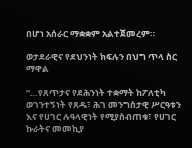በሆነ አሰራር ማቋቋም አልተጀመረም።

ወታደራዊና የደህንነት ክፍሉን በህግ ጥላ ስር ማዋል

“…የጸጥታና የደሕንነት ተቋማት ከፖለቲካ ወገንተኝነት የጸዱ፣ ሕገ መንግስታዊ ሥርዓቱን እና የሀገር ሉዓላዊነት የሚያስብጠቁ፣ የሀገር ኩራትና መመኪያ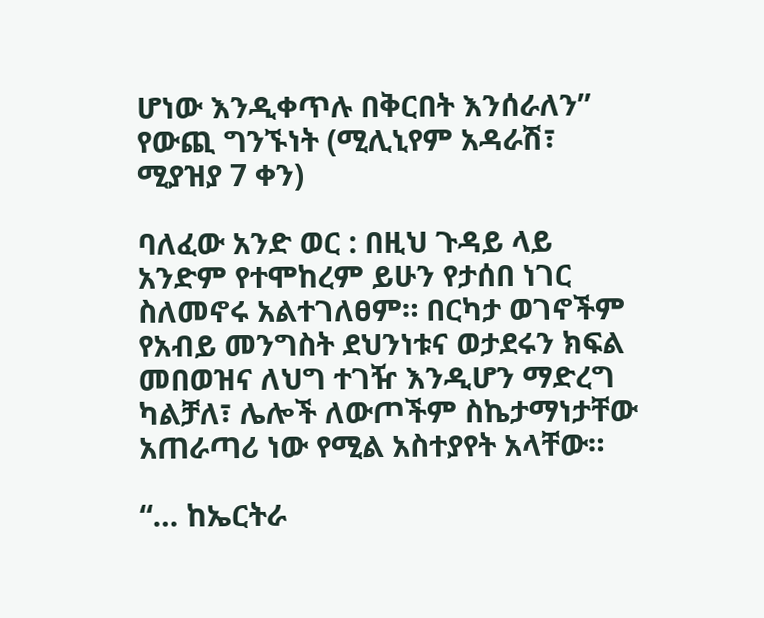ሆነው እንዲቀጥሉ በቅርበት እንሰራለን”
የውጪ ግንኙነት (ሚሊኒየም አዳራሽ፣ ሚያዝያ 7 ቀን)

ባለፈው አንድ ወር : በዚህ ጉዳይ ላይ አንድም የተሞከረም ይሁን የታሰበ ነገር ስለመኖሩ አልተገለፀም። በርካታ ወገኖችም የአብይ መንግስት ደህንነቱና ወታደሩን ክፍል መበወዝና ለህግ ተገዥ እንዲሆን ማድረግ ካልቻለ፣ ሌሎች ለውጦችም ስኬታማነታቸው አጠራጣሪ ነው የሚል አስተያየት አላቸው።

“… ከኤርትራ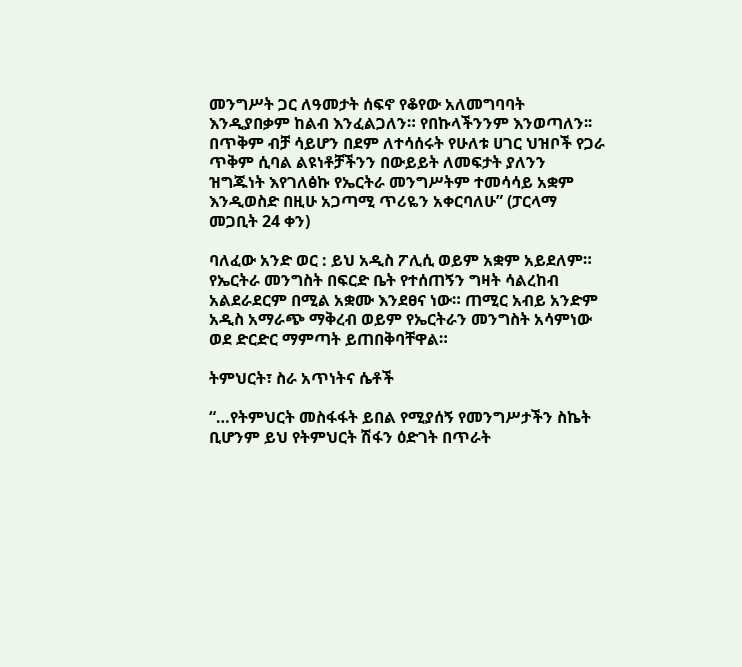መንግሥት ጋር ለዓመታት ሰፍኖ የቆየው አለመግባባት እንዲያበቃም ከልብ እንፈልጋለን። የበኩላችንንም እንወጣለን፡፡ በጥቅም ብቻ ሳይሆን በደም ለተሳሰሩት የሁለቱ ሀገር ህዝቦች የጋራ ጥቅም ሲባል ልዩነቶቻችንን በውይይት ለመፍታት ያለንን ዝግጁነት እየገለፅኩ የኤርትራ መንግሥትም ተመሳሳይ አቋም እንዲወስድ በዚሁ አጋጣሚ ጥሪዬን አቀርባለሁ” (ፓርላማ መጋቢት 24 ቀን)

ባለፈው አንድ ወር : ይህ አዲስ ፖሊሲ ወይም አቋም አይደለም። የኤርትራ መንግስት በፍርድ ቤት የተሰጠኝን ግዛት ሳልረከብ አልደራደርም በሚል አቋሙ እንደፀና ነው። ጠሚር አብይ አንድም አዲስ አማራጭ ማቅረብ ወይም የኤርትራን መንግስት አሳምነው ወደ ድርድር ማምጣት ይጠበቅባቸዋል።

ትምህርት፣ ስራ አጥነትና ሴቶች

“…የትምህርት መስፋፋት ይበል የሚያሰኝ የመንግሥታችን ስኬት ቢሆንም ይህ የትምህርት ሽፋን ዕድገት በጥራት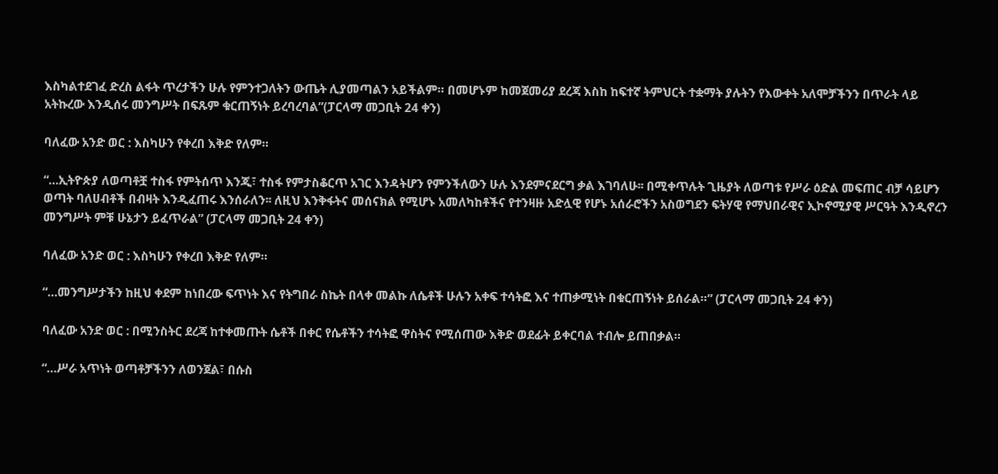እስካልተደገፈ ድረስ ልፋት ጥረታችን ሁሉ የምንተጋለትን ውጤት ሊያመጣልን አይችልም። በመሆኑም ከመጀመሪያ ደረጃ እስከ ከፍተኛ ትምህርት ተቋማት ያሉትን የእውቀት አለሞቻችንን በጥራት ላይ አትኩረው እንዲሰሩ መንግሥት በፍጹም ቁርጠኝነት ይረባረባል”(ፓርላማ መጋቢት 24 ቀን)

ባለፈው አንድ ወር : እስካሁን የቀረበ እቅድ የለም።

“…ኢትዮጵያ ለወጣቶቿ ተስፋ የምትሰጥ እንጂ፣ ተስፋ የምታስቆርጥ አገር እንዳትሆን የምንችለውን ሁሉ እንደምናደርግ ቃል እገባለሁ፡፡ በሚቀጥሉት ጊዜያት ለወጣቱ የሥራ ዕድል መፍጠር ብቻ ሳይሆን ወጣት ባለሀብቶች በብዛት እንዲፈጠሩ እንሰራለን፡፡ ለዚህ እንቅፋትና መሰናክል የሚሆኑ አመለካከቶችና የተንዛዙ አድሏዊ የሆኑ አሰራሮችን አስወግደን ፍትሃዊ የማህበራዊና ኢኮኖሚያዊ ሥርዓት እንዲኖረን መንግሥት ምቹ ሁኔታን ይፈጥራል” (ፓርላማ መጋቢት 24 ቀን)

ባለፈው አንድ ወር : እስካሁን የቀረበ እቅድ የለም።

“…መንግሥታችን ከዚህ ቀደም ከነበረው ፍጥነት እና የትግበራ ስኬት በላቀ መልኩ ለሴቶች ሁሉን አቀፍ ተሳትፎ እና ተጠቃሚነት በቁርጠኝነት ይሰራል።” (ፓርላማ መጋቢት 24 ቀን)

ባለፈው አንድ ወር : በሚንስትር ደረጃ ከተቀመጡት ሴቶች በቀር የሴቶችን ተሳትፎ ዋስትና የሚሰጠው እቅድ ወደፊት ይቀርባል ተብሎ ይጠበቃል።

“…ሥራ አጥነት ወጣቶቻችንን ለወንጀል፣ በሱስ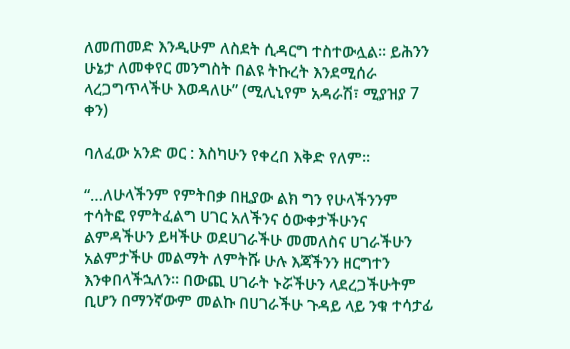ለመጠመድ እንዲሁም ለስደት ሲዳርግ ተስተውሏል፡፡ ይሕንን ሁኔታ ለመቀየር መንግስት በልዩ ትኩረት እንደሚሰራ ላረጋግጥላችሁ እወዳለሁ” (ሚሊኒየም አዳራሽ፣ ሚያዝያ 7 ቀን)

ባለፈው አንድ ወር : እስካሁን የቀረበ እቅድ የለም።

“…ለሁላችንም የምትበቃ በዚያው ልክ ግን የሁላችንንም ተሳትፎ የምትፈልግ ሀገር አለችንና ዕውቀታችሁንና ልምዳችሁን ይዛችሁ ወደሀገራችሁ መመለስና ሀገራችሁን አልምታችሁ መልማት ለምትሹ ሁሉ እጃችንን ዘርግተን እንቀበላችኋለን፡፡ በውጪ ሀገራት ኑሯችሁን ላደረጋችሁትም ቢሆን በማንኛውም መልኩ በሀገራችሁ ጉዳይ ላይ ንቁ ተሳታፊ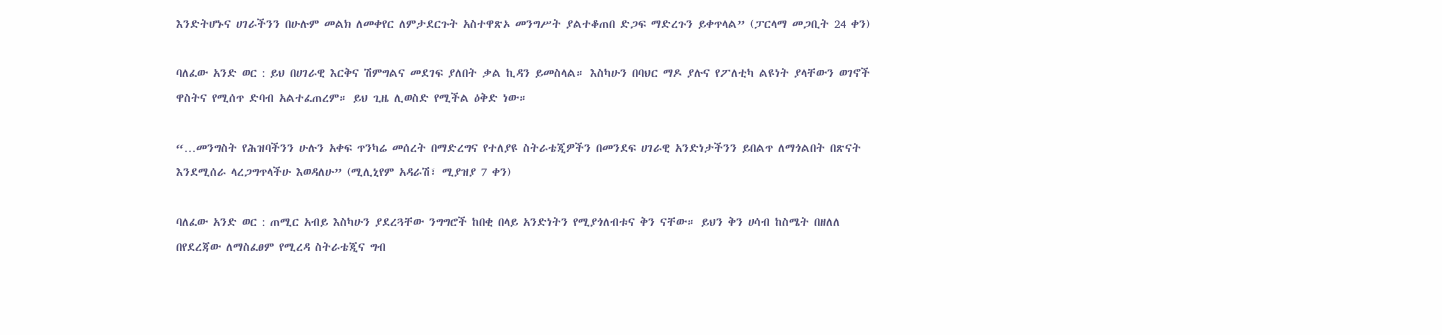እንድትሆኑና ሀገራችንን በሁሉም መልክ ለመቀየር ለምታደርጉት አስተዋጽኦ መንግሥት ያልተቆጠበ ድጋፍ ማድረጉን ይቀጥላል” (ፓርላማ መጋቢት 24 ቀን)

ባለፈው አንድ ወር : ይህ በሀገራዊ እርቅና ሽምግልና መደገፍ ያለበት ቃል ኪዳን ይመስላል። እስካሁን በባህር ማዶ ያሉና የፖለቲካ ልዩነት ያላቸውን ወገኖች ዋስትና የሚሰጥ ድባብ አልተፈጠረም። ይህ ጊዜ ሊወስድ የሚችል ዕቅድ ነው።

“…መንግስት የሕዝባችንን ሁሉን አቀፍ ጥንካሬ መሰረት በማድረግና የተለያዩ ስትራቴጂዎችን በመንደፍ ሀገራዊ አንድነታችንን ይበልጥ ለማጎልበት በጽናት እንደሚሰራ ላረጋግጥላችሁ እወዳለሁ” (ሚሊኒየም አዳራሽ፣ ሚያዝያ 7 ቀን)

ባለፈው አንድ ወር : ጠሚር አብይ እስካሁን ያደረጓቸው ንግግሮች ከበቂ በላይ አንድነትን የሚያጎለብቱና ቅን ናቸው። ይህን ቅን ሀሳብ ከስሜት በዘለለ በየደረጃው ለማስፈፀም የሚረዳ ስትራቴጂና ግብ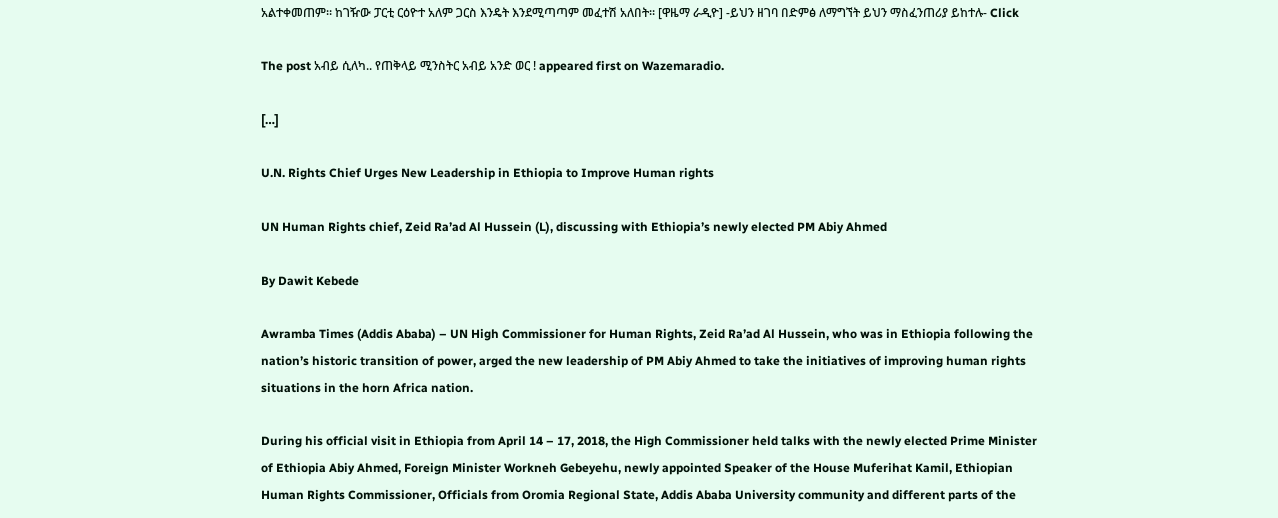አልተቀመጠም። ከገዥው ፓርቲ ርዕዮተ አለም ጋርስ እንዴት እንደሚጣጣም መፈተሽ አለበት። [ዋዜማ ራዲዮ] -ይህን ዘገባ በድምፅ ለማግኘት ይህን ማስፈንጠሪያ ይከተሉ- Click

The post አብይ ሲለካ.. የጠቅላይ ሚንስትር አብይ አንድ ወር ! appeared first on Wazemaradio.

[…]

U.N. Rights Chief Urges New Leadership in Ethiopia to Improve Human rights

UN Human Rights chief, Zeid Ra’ad Al Hussein (L), discussing with Ethiopia’s newly elected PM Abiy Ahmed

By Dawit Kebede

Awramba Times (Addis Ababa) – UN High Commissioner for Human Rights, Zeid Ra’ad Al Hussein, who was in Ethiopia following the nation’s historic transition of power, arged the new leadership of PM Abiy Ahmed to take the initiatives of improving human rights situations in the horn Africa nation.

During his official visit in Ethiopia from April 14 – 17, 2018, the High Commissioner held talks with the newly elected Prime Minister of Ethiopia Abiy Ahmed, Foreign Minister Workneh Gebeyehu, newly appointed Speaker of the House Muferihat Kamil, Ethiopian Human Rights Commissioner, Officials from Oromia Regional State, Addis Ababa University community and different parts of the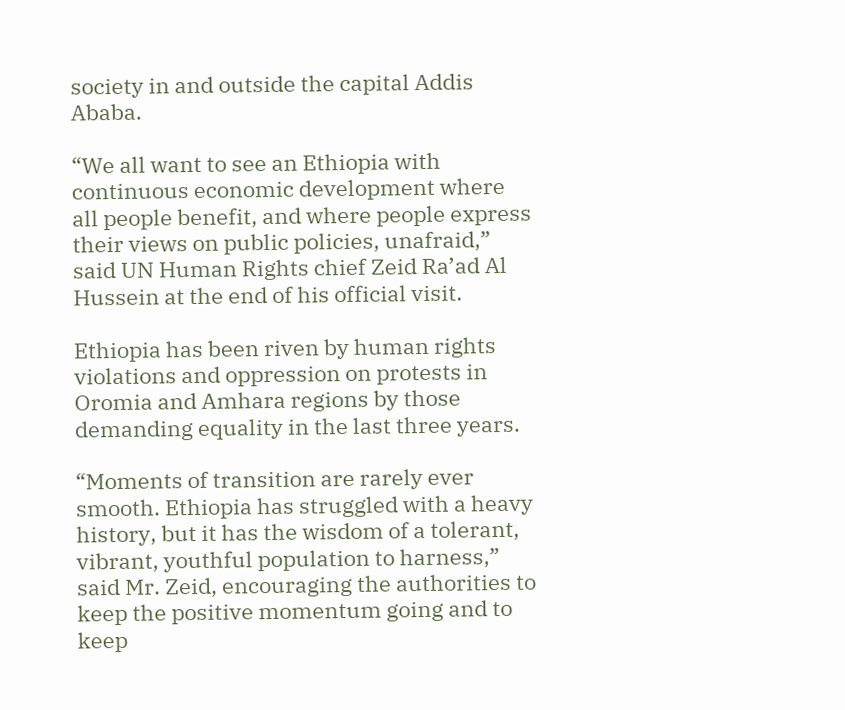society in and outside the capital Addis Ababa.

“We all want to see an Ethiopia with continuous economic development where all people benefit, and where people express their views on public policies, unafraid,” said UN Human Rights chief Zeid Ra’ad Al Hussein at the end of his official visit.

Ethiopia has been riven by human rights violations and oppression on protests in Oromia and Amhara regions by those demanding equality in the last three years.

“Moments of transition are rarely ever smooth. Ethiopia has struggled with a heavy history, but it has the wisdom of a tolerant, vibrant, youthful population to harness,” said Mr. Zeid, encouraging the authorities to keep the positive momentum going and to keep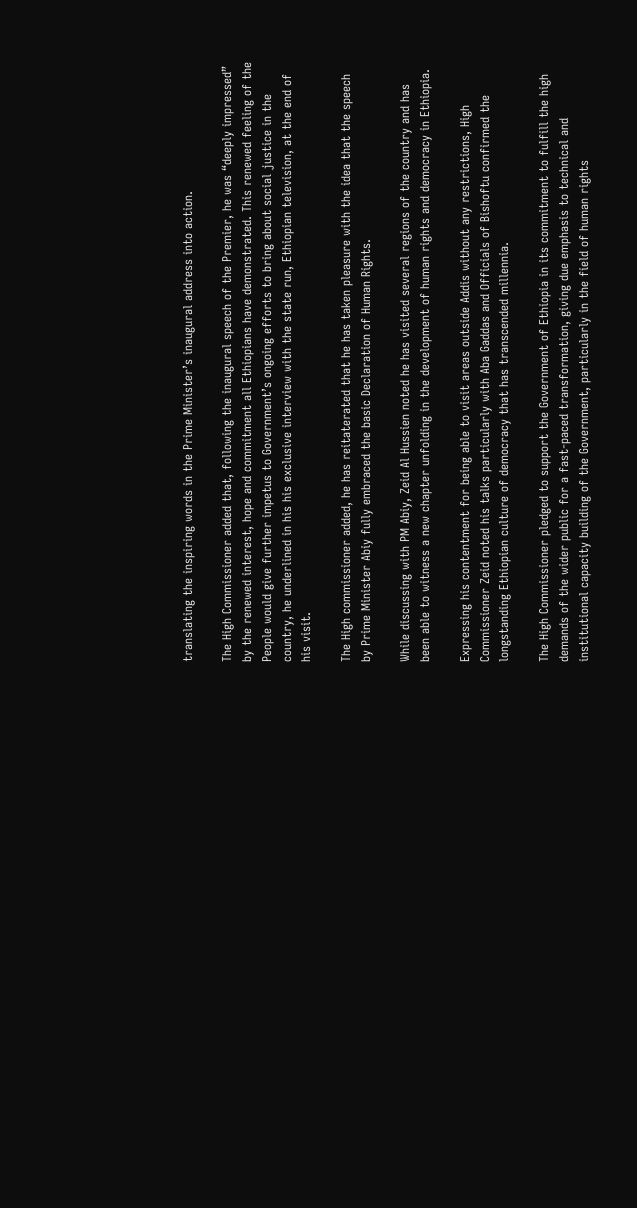translating the inspiring words in the Prime Minister’s inaugural address into action.

The High Commissioner added that, following the inaugural speech of the Premier, he was “deeply impressed” by the renewed interest, hope and commitment all Ethiopians have demonstrated. This renewed feeling of the People would give further impetus to Government’s ongoing efforts to bring about social justice in the country, he underlined in his his exclusive interview with the state run, Ethiopian television, at the end of his visit.

The High commissioner added, he has reitaterated that he has taken pleasure with the idea that the speech by Prime Minister Abiy fully embraced the basic Declaration of Human Rights.

While discussing with PM Abiy, Zeid Al Hussien noted he has visited several regions of the country and has been able to witness a new chapter unfolding in the development of human rights and democracy in Ethiopia.

Expressing his contentment for being able to visit areas outside Addis without any restrictions, High Commissioner Zeid noted his talks particularly with Aba Gaddas and Officials of Bishoftu confirmed the longstanding Ethiopian culture of democracy that has transcended millennia.

The High Commissioner pledged to support the Government of Ethiopia in its commitment to fulfill the high demands of the wider public for a fast-paced transformation, giving due emphasis to technical and institutional capacity building of the Government, particularly in the field of human rights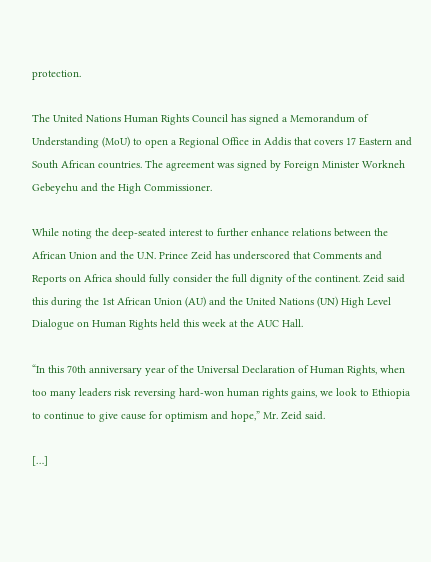protection.

The United Nations Human Rights Council has signed a Memorandum of Understanding (MoU) to open a Regional Office in Addis that covers 17 Eastern and South African countries. The agreement was signed by Foreign Minister Workneh Gebeyehu and the High Commissioner.

While noting the deep-seated interest to further enhance relations between the African Union and the U.N. Prince Zeid has underscored that Comments and Reports on Africa should fully consider the full dignity of the continent. Zeid said this during the 1st African Union (AU) and the United Nations (UN) High Level Dialogue on Human Rights held this week at the AUC Hall.

“In this 70th anniversary year of the Universal Declaration of Human Rights, when too many leaders risk reversing hard-won human rights gains, we look to Ethiopia to continue to give cause for optimism and hope,” Mr. Zeid said.

[…]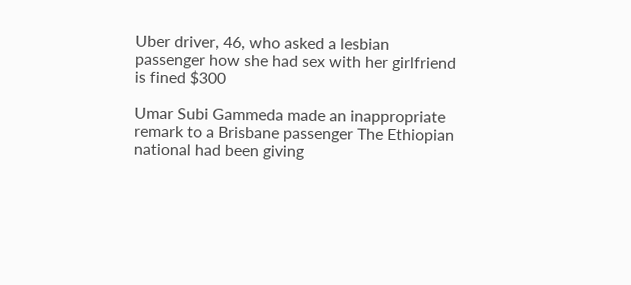Uber driver, 46, who asked a lesbian passenger how she had sex with her girlfriend is fined $300

Umar Subi Gammeda made an inappropriate remark to a Brisbane passenger The Ethiopian national had been giving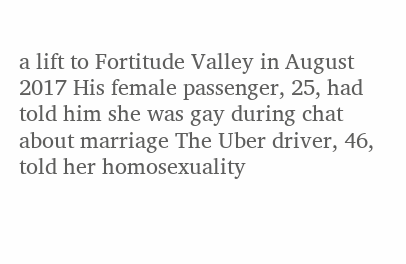a lift to Fortitude Valley in August 2017 His female passenger, 25, had told him she was gay during chat about marriage The Uber driver, 46, told her homosexuality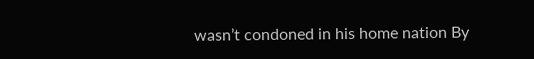wasn’t condoned in his home nation By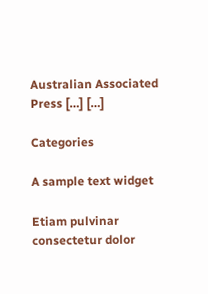Australian Associated Press […] […]

Categories

A sample text widget

Etiam pulvinar consectetur dolor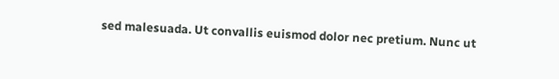sed malesuada. Ut convallis euismod dolor nec pretium. Nunc ut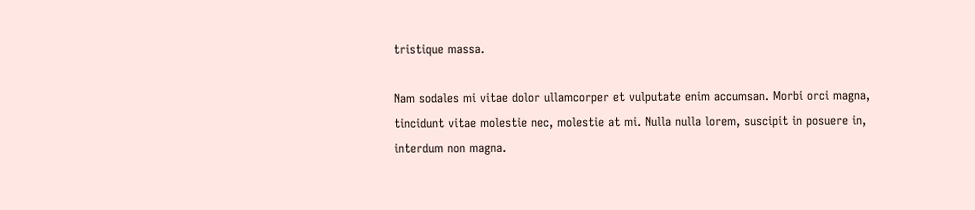tristique massa.

Nam sodales mi vitae dolor ullamcorper et vulputate enim accumsan. Morbi orci magna, tincidunt vitae molestie nec, molestie at mi. Nulla nulla lorem, suscipit in posuere in, interdum non magna.